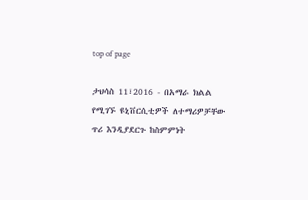top of page

ታህሳስ 11፣2016 - በአማራ ክልል የሚገኙ ዩኒቨርሲቲዎች ለተማሪዎቻቸው ጥሪ እንዲያደርጉ ከስምምነት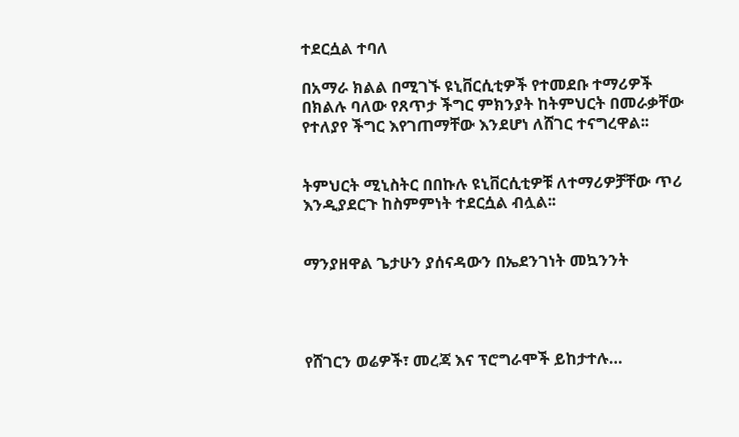ተደርሷል ተባለ

በአማራ ክልል በሚገኙ ዩኒቨርሲቲዎች የተመደቡ ተማሪዎች በክልሉ ባለው የጸጥታ ችግር ምክንያት ከትምህርት በመራቃቸው የተለያየ ችግር እየገጠማቸው እንደሆነ ለሸገር ተናግረዋል፡፡


ትምህርት ሚኒስትር በበኩሉ ዩኒቨርሲቲዎቹ ለተማሪዎቻቸው ጥሪ እንዲያደርጉ ከስምምነት ተደርሷል ብሏል፡፡


ማንያዘዋል ጌታሁን ያሰናዳውን በኤደንገነት መኳንንት




የሸገርን ወሬዎች፣ መረጃ እና ፕሮግራሞች ይከታተሉ…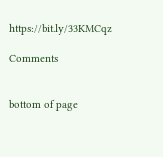https://bit.ly/33KMCqz

Comments


bottom of page